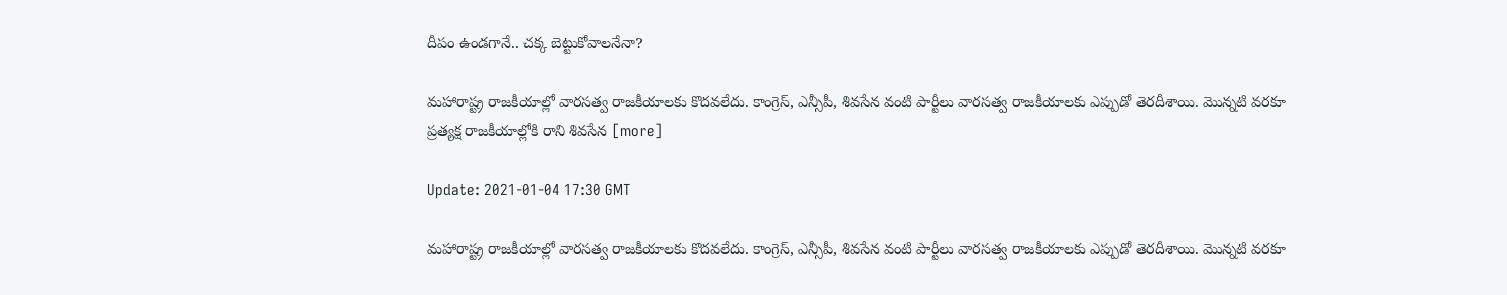దీపం ఉండగానే.. చక్క బెట్టుకోవాలనేనా?

మహారాష్ట్ర రాజకీయాల్లో వారసత్వ రాజకీయాలకు కొదవలేదు. కాంగ్రెస్, ఎన్సీపీ, శివసేన వంటి పార్టీలు వారసత్వ రాజకీయాలకు ఎప్పుడో తెరదీశాయి. మొన్నటి వరకూ ప్రత్యక్ష రాజకీయాల్లోకి రాని శివసేన [more]

Update: 2021-01-04 17:30 GMT

మహారాష్ట్ర రాజకీయాల్లో వారసత్వ రాజకీయాలకు కొదవలేదు. కాంగ్రెస్, ఎన్సీపీ, శివసేన వంటి పార్టీలు వారసత్వ రాజకీయాలకు ఎప్పుడో తెరదీశాయి. మొన్నటి వరకూ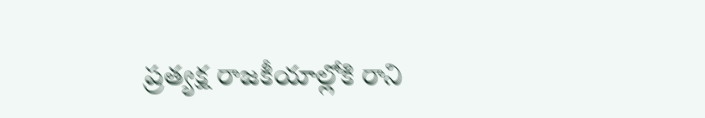ప్రత్యక్ష రాజకీయాల్లోకి రాని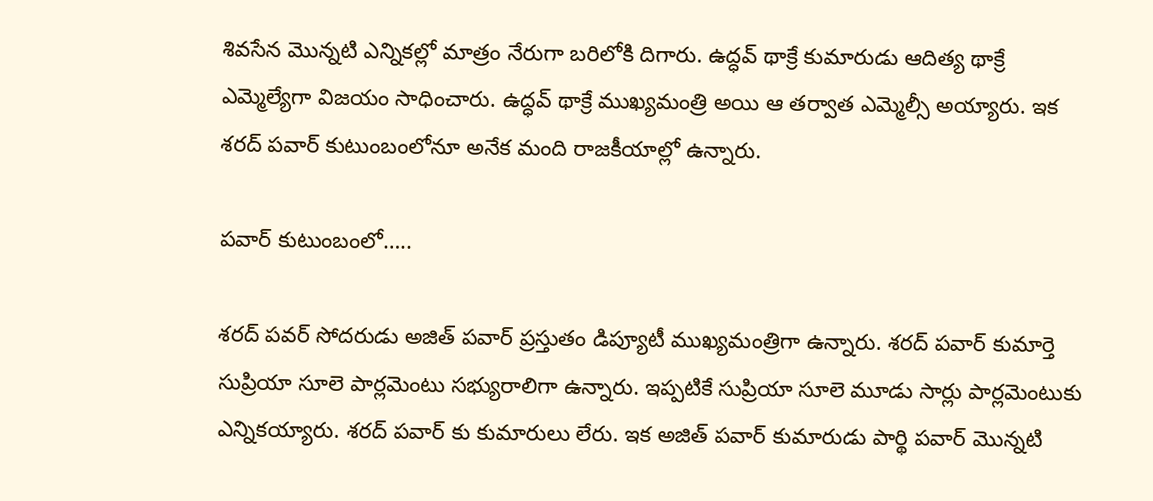శివసేన మొన్నటి ఎన్నికల్లో మాత్రం నేరుగా బరిలోకి దిగారు. ఉద్ధవ్ థాక్రే కుమారుడు ఆదిత్య థాక్రే ఎమ్మెల్యేగా విజయం సాధించారు. ఉద్ధవ్ థాక్రే ముఖ్యమంత్రి అయి ఆ తర్వాత ఎమ్మెల్సీ అయ్యారు. ఇక శరద్ పవార్ కుటుంబంలోనూ అనేక మంది రాజకీయాల్లో ఉన్నారు.

పవార్ కుటుంబంలో…..

శరద్ పవర్ సోదరుడు అజిత్ పవార్ ప్రస్తుతం డిప్యూటీ ముఖ్యమంత్రిగా ఉన్నారు. శరద్ పవార్ కుమార్తె సుప్రియా సూలె పార్లమెంటు సభ్యురాలిగా ఉన్నారు. ఇప్పటికే సుప్రియా సూలె మూడు సార్లు పార్లమెంటుకు ఎన్నికయ్యారు. శరద్ పవార్ కు కుమారులు లేరు. ఇక అజిత్ పవార్ కుమారుడు పార్థి పవార్ మొన్నటి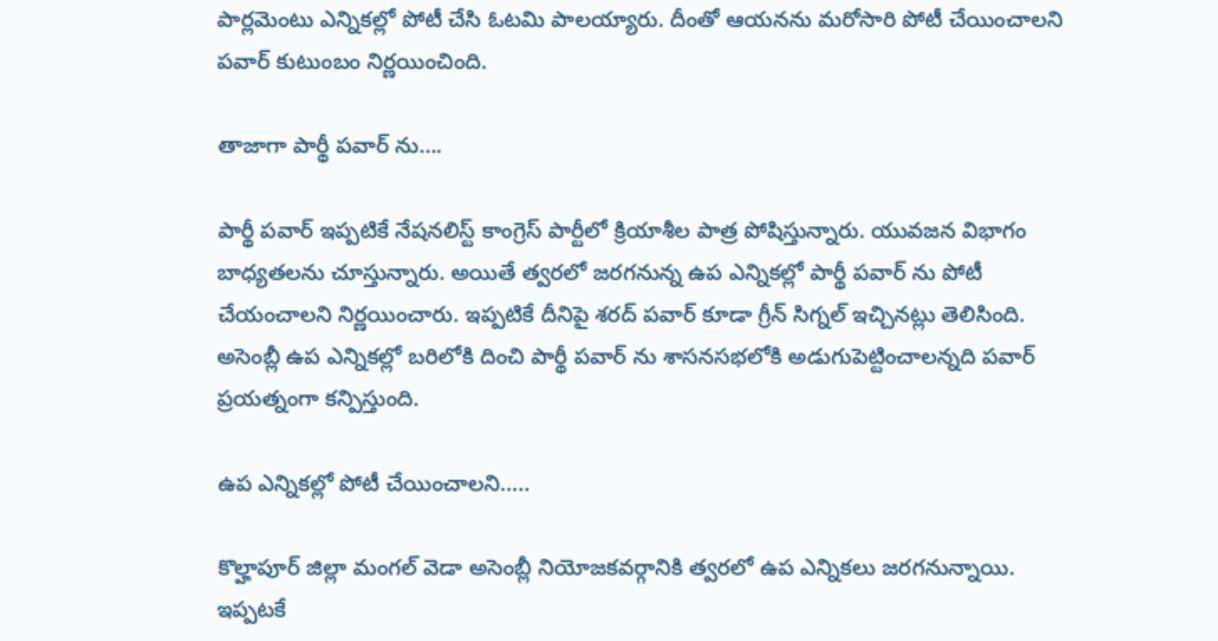పార్లమెంటు ఎన్నికల్లో పోటీ చేసి ఓటమి పాలయ్యారు. దీంతో ఆయనను మరోసారి పోటీ చేయించాలని పవార్ కుటుంబం నిర్ణయించింది.

తాజాగా పార్థీ పవార్ ను….

పార్థీ పవార్ ఇప్పటికే నేషనలిస్ట్ కాంగ్రెస్ పార్టీలో క్రియాశీల పాత్ర పోషిస్తున్నారు. యువజన విభాగం బాధ్యతలను చూస్తున్నారు. అయితే త్వరలో జరగనున్న ఉప ఎన్నికల్లో పార్థీ పవార్ ను పోటీ చేయంచాలని నిర్ణయించారు. ఇప్పటికే దీనిపై శరద్ పవార్ కూడా గ్రీన్ సిగ్నల్ ఇచ్చినట్లు తెలిసింది. అసెంబ్లీ ఉప ఎన్నికల్లో బరిలోకి దించి పార్థీ పవార్ ను శాసనసభలోకి అడుగుపెట్టించాలన్నది పవార్ ప్రయత్నంగా కన్పిస్తుంది.

ఉప ఎన్నికల్లో పోటీ చేయించాలని…..

కొల్హాపూర్ జిల్లా మంగల్ వెడా అసెంబ్లీ నియోజకవర్గానికి త్వరలో ఉప ఎన్నికలు జరగనున్నాయి. ఇప్పటకే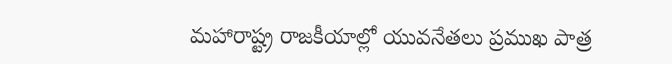మహారాష్ట్ర రాజకీయాల్లో యువనేతలు ప్రముఖ పాత్ర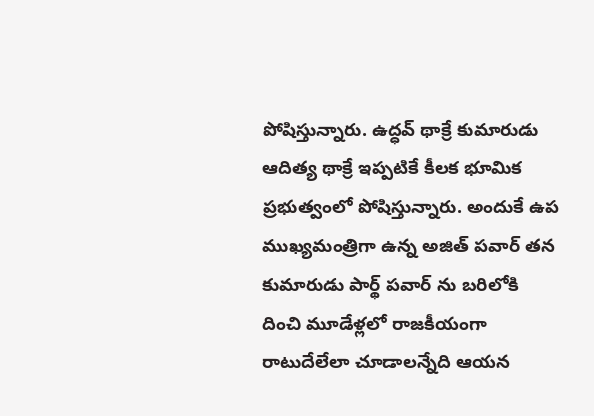పోషిస్తున్నారు. ఉద్ధవ్ థాక్రే కుమారుడు ఆదిత్య థాక్రే ఇప్పటికే కీలక భూమిక ప్రభుత్వంలో పోషిస్తున్నారు. అందుకే ఉప ముఖ్యమంత్రిగా ఉన్న అజిత్ పవార్ తన కుమారుడు పార్థ్ పవార్ ను బరిలోకి దించి మూడేళ్లలో రాజకీయంగా రాటుదేలేలా చూడాలన్నేది ఆయన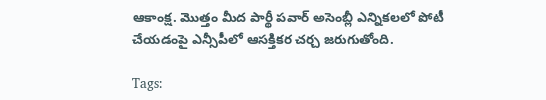ఆకాంక్ష. మొత్తం మీద పార్థీ పవార్ అసెంబ్లీ ఎన్నికలలో పోటీ చేయడంపై ఎన్సీపీలో ఆసక్తికర చర్చ జరుగుతోంది.

Tags: